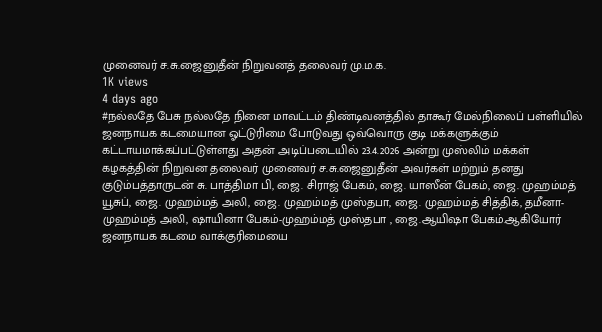முனைவர் ச.சு.ஜைனுதீன் நிறுவனத் தலைவர் மு.ம.க.
1K views
4 days ago
#நல்லதே பேசு நல்லதே நினை மாவட்டம் திண்டிவனத்தில் தாகூர் மேல்நிலைப் பள்ளியில் ஜனநாயக கடமையான ஓட்டுரிமை போடுவது ஒவ்வொரு குடி மக்களுக்கும் கட்டாயமாக்கப்பட்டுள்ளது அதன் அடிப்படையில் 23.4.2026 அன்று முஸ்லிம் மக்கள் கழகத்தின் நிறுவன தலைவர் முனைவர் ச.சு.ஜைனுதீன் அவர்கள் மற்றும் தனது குடும்பத்தாருடன் சு. பாத்திமா பி, ஜை. சிராஜ் பேகம், ஜை. யாஸீன் பேகம், ஜை. முஹம்மத் யூசுப், ஜை. முஹம்மத் அலி, ஜை. முஹம்மத் முஸ்தபா, ஜை. முஹம்மத் சித்திக், தமீனா- முஹம்மத் அலி, ஷாயினா பேகம்-முஹம்மத் முஸ்தபா , ஜை.ஆயிஷா பேகம்.ஆகியோர் ஜனநாயக கடமை வாக்குரிமையை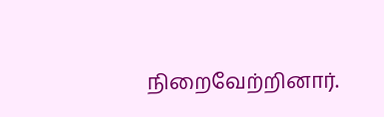நிறைவேற்றினார்.